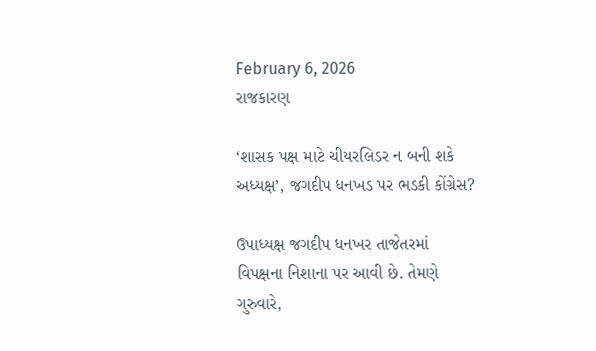February 6, 2026
રાજકારણ

‘શાસક પક્ષ માટે ચીયરલિડર ન બની શકે અધ્યક્ષ’, જગદીપ ધનખડ પર ભડકી કોંગ્રેસ?

ઉપાધ્યક્ષ જગદીપ ધનખર તાજેતરમાં વિપક્ષના નિશાના પર આવી છે. તેમણે ગુરુવારે,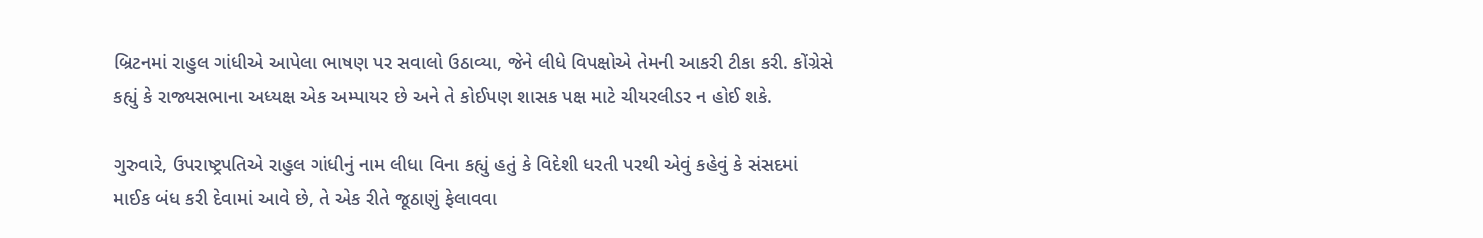બ્રિટનમાં રાહુલ ગાંધીએ આપેલા ભાષણ પર સવાલો ઉઠાવ્યા, જેને લીધે વિપક્ષોએ તેમની આકરી ટીકા કરી. કોંગ્રેસે કહ્યું કે રાજ્યસભાના અધ્યક્ષ એક અમ્પાયર છે અને તે કોઈપણ શાસક પક્ષ માટે ચીયરલીડર ન હોઈ શકે.

ગુરુવારે, ઉપરાષ્ટ્રપતિએ રાહુલ ગાંધીનું નામ લીધા વિના કહ્યું હતું કે વિદેશી ધરતી પરથી એવું કહેવું કે સંસદમાં માઈક બંધ કરી દેવામાં આવે છે, તે એક રીતે જૂઠાણું ફેલાવવા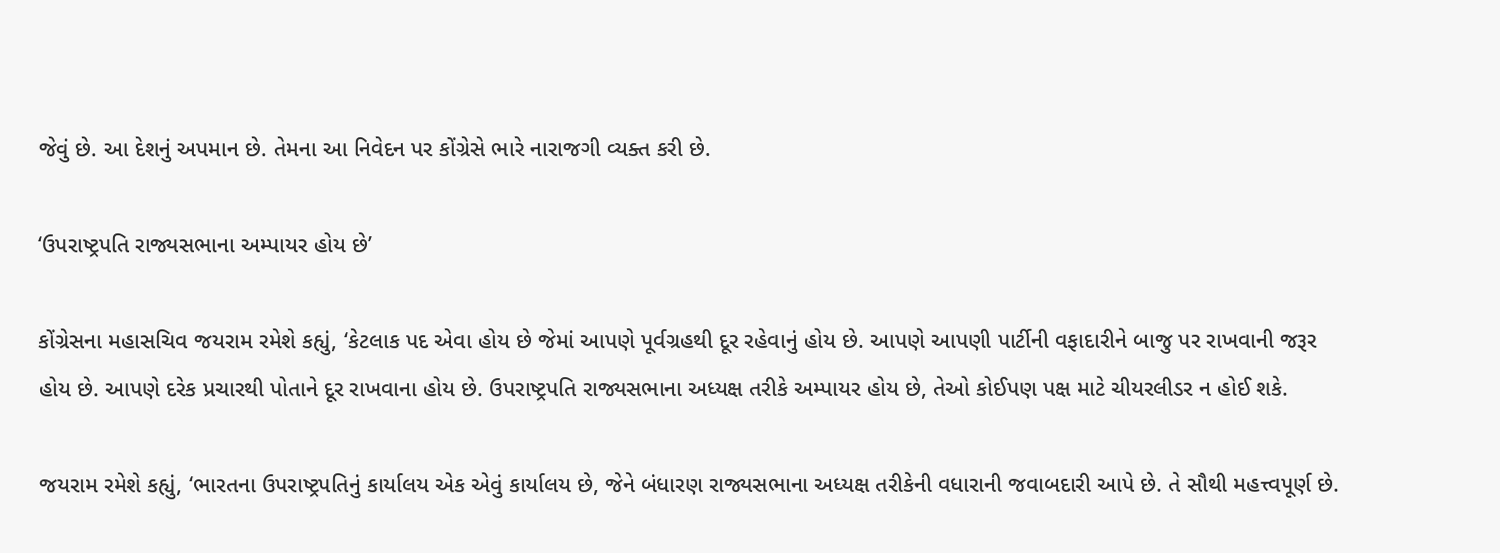જેવું છે. આ દેશનું અપમાન છે. તેમના આ નિવેદન પર કોંગ્રેસે ભારે નારાજગી વ્યક્ત કરી છે.

‘ઉપરાષ્ટ્રપતિ રાજ્યસભાના અમ્પાયર હોય છે’

કોંગ્રેસના મહાસચિવ જયરામ રમેશે કહ્યું, ‘કેટલાક પદ એવા હોય છે જેમાં આપણે પૂર્વગ્રહથી દૂર રહેવાનું હોય છે. આપણે આપણી પાર્ટીની વફાદારીને બાજુ પર રાખવાની જરૂર હોય છે. આપણે દરેક પ્રચારથી પોતાને દૂર રાખવાના હોય છે. ઉપરાષ્ટ્રપતિ રાજ્યસભાના અધ્યક્ષ તરીકે અમ્પાયર હોય છે, તેઓ કોઈપણ પક્ષ માટે ચીયરલીડર ન હોઈ શકે.

જયરામ રમેશે કહ્યું, ‘ભારતના ઉપરાષ્ટ્રપતિનું કાર્યાલય એક એવું કાર્યાલય છે, જેને બંધારણ રાજ્યસભાના અધ્યક્ષ તરીકેની વધારાની જવાબદારી આપે છે. તે સૌથી મહત્ત્વપૂર્ણ છે.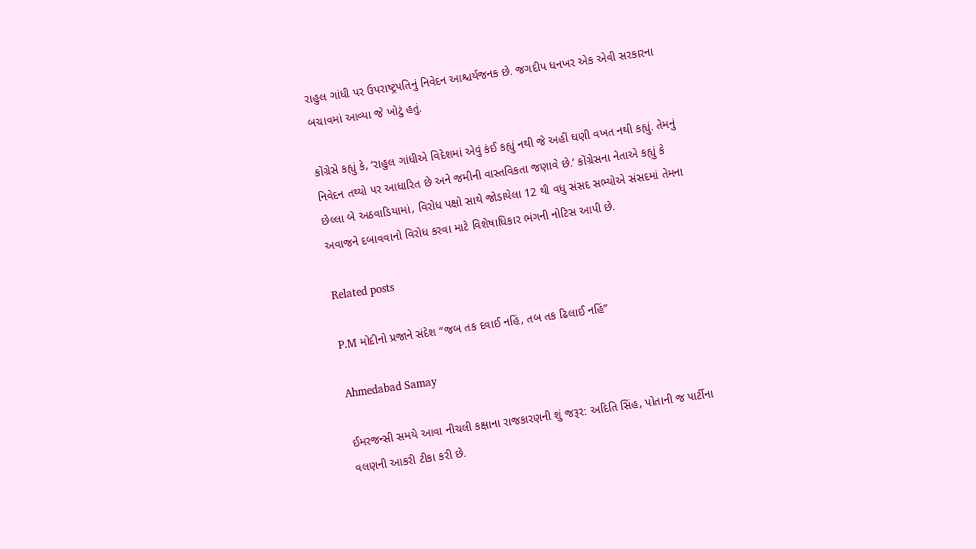રાહુલ ગાંધી પર ઉપરાષ્ટ્રપતિનું નિવેદન આશ્ચર્યજનક છે. જગદીપ ધનખર એક એવી સરકારના બચાવમાં આવ્યા જે ખોટું હતું.

કોંગ્રેસે કહ્યું કે, ‘રાહુલ ગાંધીએ વિદેશમાં એવું કંઈ કહ્યું નથી જે અહીં ઘણી વખત નથી કહ્યું. તેમનું નિવેદન તથ્યો પર આધારિત છે અને જમીની વાસ્તવિકતા જણાવે છે.’ કોંગ્રેસના નેતાએ કહ્યું કે છેલ્લા બે અઠવાડિયામાં, વિરોધ પક્ષો સાથે જોડાયેલા 12 થી વધુ સંસદ સભ્યોએ સંસદમાં તેમના અવાજને દબાવવાનો વિરોધ કરવા માટે વિશેષાધિકાર ભંગની નોટિસ આપી છે.

Related posts

P.M મોદીનો પ્રજાને સંદેશ “જબ તક દવાઈ નહિં, તબ તક ઢિલાઈ નહિં”

Ahmedabad Samay

ઈમરજન્સી સમયે આવા નીચલી કક્ષાના રાજકારણની શું જરૂર: અદિતિ સિંહ, પોતાની જ પાર્ટીના વલણની આકરી ટીકા કરી છે.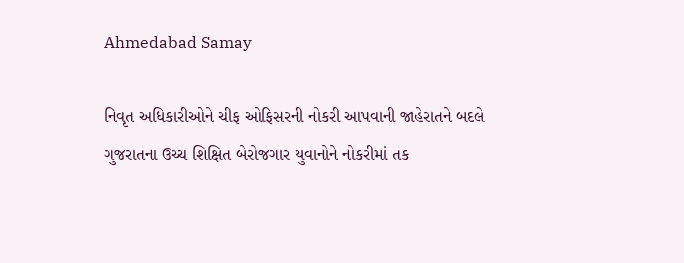Ahmedabad Samay

નિવૃત અધિકારીઓને ચીફ ઓફિસરની નોકરી આપવાની જાહેરાતને બદલે ગુજરાતના ઉચ્‍ચ શિક્ષિત બેરોજગાર યુવાનોને નોકરીમાં તક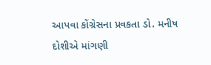આપવા કોંગ્રેસના પ્રવકતા ડો. મનીષ દોશીએ માંગણી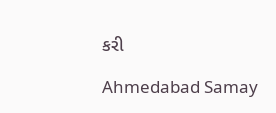કરી

Ahmedabad Samay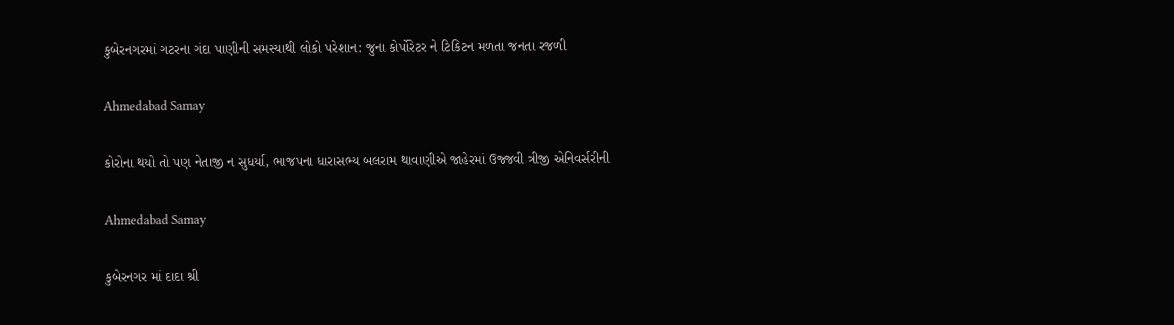કુબેરનગરમાં ગટરના ગંદા પાણીની સમસ્યાથી લોકો પરેશાન: જુના કોર્પોરેટર ને ટિકિટન મળતા જનતા રજળી

Ahmedabad Samay

કોરોના થયો તો પણ નેતાજી ન સુધર્યા, ભાજપના ધારાસભ્ય બલરામ થાવાણીએ જાહેરમાં ઉજ્જવી ત્રીજી એનિવર્સરીની

Ahmedabad Samay

કુબેરનગર માં દાદા શ્રી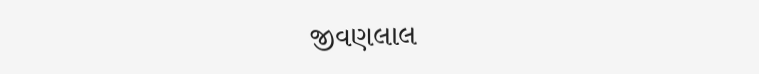જીવણલાલ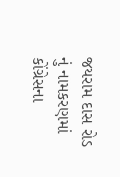જયરામ દાસ રોડ નું નામકરણમાં કોંગ્રેસના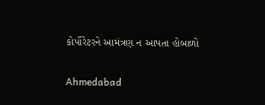કોર્પોરેટરને આમંત્રણ ન આપતા હોબાળો

Ahmedabad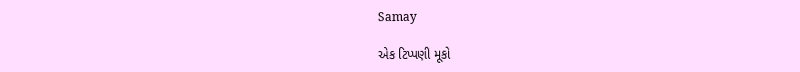Samay

એક ટિપ્પણી મૂકો